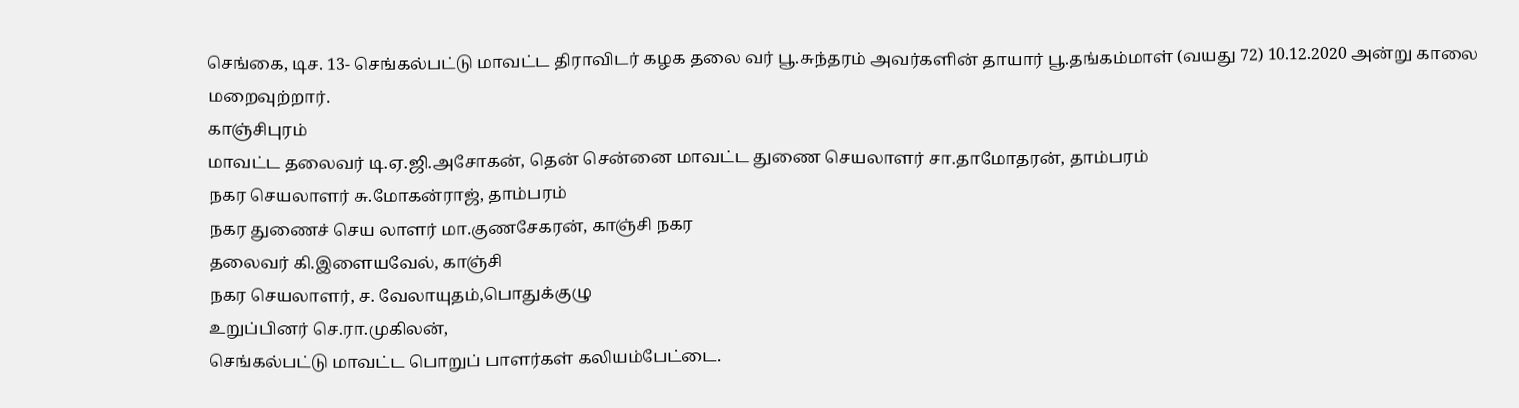செங்கை, டிச. 13- செங்கல்பட்டு மாவட்ட திராவிடர் கழக தலை வர் பூ.சுந்தரம் அவர்களின் தாயார் பூ.தங்கம்மாள் (வயது 72) 10.12.2020 அன்று காலை மறைவுற்றார்.
காஞ்சிபுரம்
மாவட்ட தலைவர் டி.ஏ.ஜி.அசோகன், தென் சென்னை மாவட்ட துணை செயலாளர் சா.தாமோதரன், தாம்பரம்
நகர செயலாளர் சு.மோகன்ராஜ், தாம்பரம்
நகர துணைச் செய லாளர் மா.குணசேகரன், காஞ்சி நகர
தலைவர் கி.இளையவேல், காஞ்சி
நகர செயலாளர், ச. வேலாயுதம்,பொதுக்குழு
உறுப்பினர் செ.ரா.முகிலன்,
செங்கல்பட்டு மாவட்ட பொறுப் பாளர்கள் கலியம்பேட்டை.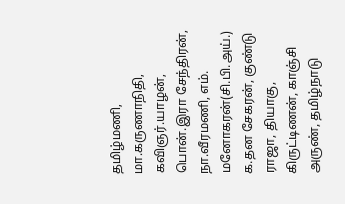தமிழ்மணி, மா.கருணாநிதி, கவிஞர்.யாழன், பொன்.இரா சேந்திரன், நா.வீரமணி, எம்.
மனோகரன்(சி.பி.அய்.)
க.தன சேகரன், குண்டு
ராஜா, தியாகு, கிருட்டிணன், காஞ்சி அருண், தமிழ்நாடு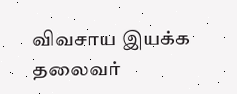விவசாய இயக்க தலைவர்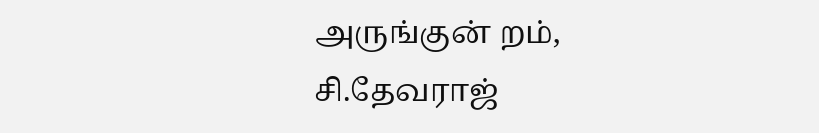அருங்குன் றம், சி.தேவராஜ்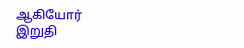ஆகியோர்
இறுதி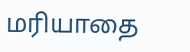மரியாதை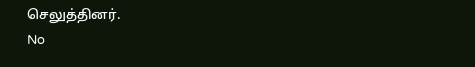செலுத்தினர்.
No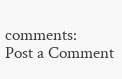comments:
Post a Comment